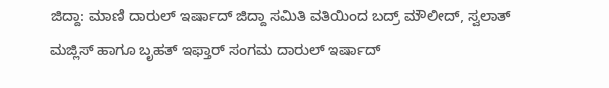ಜಿದ್ದಾ: ಮಾಣಿ ದಾರುಲ್ ಇರ್ಷಾದ್ ಜಿದ್ದಾ ಸಮಿತಿ ವತಿಯಿಂದ ಬದ್ರ್ ಮೌಲೀದ್, ಸ್ವಲಾತ್ ಮಜ್ಲಿಸ್ ಹಾಗೂ ಬೃಹತ್ ಇಫ್ತಾರ್ ಸಂಗಮ ದಾರುಲ್ ಇರ್ಷಾದ್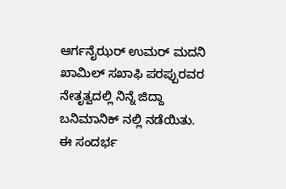ಆರ್ಗನೈಝರ್ ಉಮರ್ ಮದನಿ ಖಾಮಿಲ್ ಸಖಾಫಿ ಪರಪ್ಪುರವರ ನೇತೃತ್ವದಲ್ಲಿ ನಿನ್ನೆ ಜಿದ್ದಾ ಬನಿಮಾನಿಕ್ ನಲ್ಲಿ ನಡೆಯಿತು.
ಈ ಸಂದರ್ಭ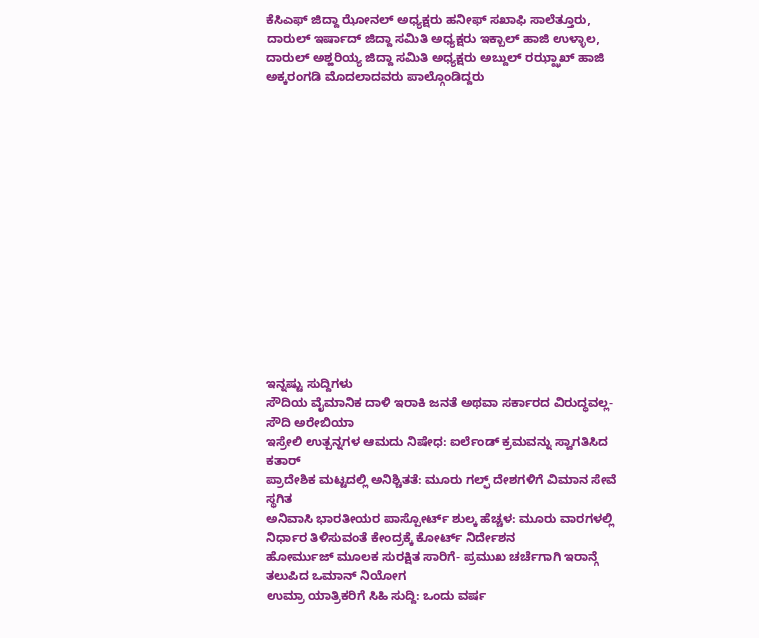ಕೆಸಿಎಫ್ ಜಿದ್ದಾ ಝೋನಲ್ ಅಧ್ಯಕ್ಷರು ಹನೀಫ್ ಸಖಾಫಿ ಸಾಲೆತ್ತೂರು, ದಾರುಲ್ ಇರ್ಷಾದ್ ಜಿದ್ದಾ ಸಮಿತಿ ಅಧ್ಯಕ್ಷರು ಇಕ್ಬಾಲ್ ಹಾಜಿ ಉಳ್ಳಾಲ, ದಾರುಲ್ ಅಶ್ಹರಿಯ್ಯ ಜಿದ್ದಾ ಸಮಿತಿ ಅಧ್ಯಕ್ಷರು ಅಬ್ದುಲ್ ರಝ್ಝಾಖ್ ಹಾಜಿ ಅಕ್ಕರಂಗಡಿ ಮೊದಲಾದವರು ಪಾಲ್ಗೊಂಡಿದ್ದರು















ಇನ್ನಷ್ಟು ಸುದ್ದಿಗಳು
ಸೌದಿಯ ವೈಮಾನಿಕ ದಾಳಿ ಇರಾಕಿ ಜನತೆ ಅಥವಾ ಸರ್ಕಾರದ ವಿರುದ್ಧವಲ್ಲ- ಸೌದಿ ಅರೇಬಿಯಾ
ಇಸ್ರೇಲಿ ಉತ್ಪನ್ನಗಳ ಆಮದು ನಿಷೇಧ: ಐರ್ಲೆಂಡ್ ಕ್ರಮವನ್ನು ಸ್ವಾಗತಿಸಿದ ಕತಾರ್
ಪ್ರಾದೇಶಿಕ ಮಟ್ಟದಲ್ಲಿ ಅನಿಶ್ಚಿತತೆ: ಮೂರು ಗಲ್ಫ್ ದೇಶಗಳಿಗೆ ವಿಮಾನ ಸೇವೆ ಸ್ಥಗಿತ
ಅನಿವಾಸಿ ಭಾರತೀಯರ ಪಾಸ್ಪೋರ್ಟ್ ಶುಲ್ಕ ಹೆಚ್ಚಳ: ಮೂರು ವಾರಗಳಲ್ಲಿ ನಿರ್ಧಾರ ತಿಳಿಸುವಂತೆ ಕೇಂದ್ರಕ್ಕೆ ಕೋರ್ಟ್ ನಿರ್ದೇಶನ
ಹೋರ್ಮುಜ್ ಮೂಲಕ ಸುರಕ್ಷಿತ ಸಾರಿಗೆ- ಪ್ರಮುಖ ಚರ್ಚೆಗಾಗಿ ಇರಾನ್ಗೆ ತಲುಪಿದ ಒಮಾನ್ ನಿಯೋಗ
ಉಮ್ರಾ ಯಾತ್ರಿಕರಿಗೆ ಸಿಹಿ ಸುದ್ದಿ: ಒಂದು ವರ್ಷ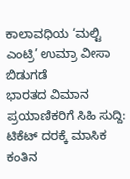ಕಾಲಾವಧಿಯ ‘ಮಲ್ಟಿ ಎಂಟ್ರಿ’ ಉಮ್ರಾ ವೀಸಾ ಬಿಡುಗಡೆ
ಭಾರತದ ವಿಮಾನ ಪ್ರಯಾಣಿಕರಿಗೆ ಸಿಹಿ ಸುದ್ದಿ: ಟಿಕೆಟ್ ದರಕ್ಕೆ ಮಾಸಿಕ ಕಂತಿನ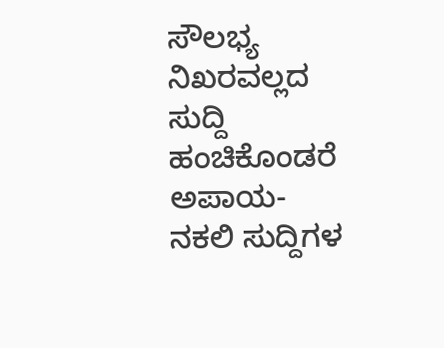ಸೌಲಭ್ಯ
ನಿಖರವಲ್ಲದ ಸುದ್ದಿ ಹಂಚಿಕೊಂಡರೆ ಅಪಾಯ- ನಕಲಿ ಸುದ್ದಿಗಳ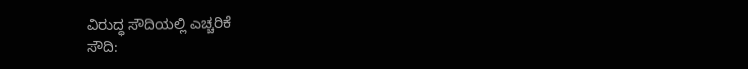ವಿರುದ್ಧ ಸೌದಿಯಲ್ಲಿ ಎಚ್ಚರಿಕೆ
ಸೌದಿ: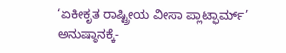‘ಏಕೀಕೃತ ರಾಷ್ಟ್ರೀಯ ವೀಸಾ ಪ್ಲಾಟ್ಫಾರ್ಮ್’ ಅನುಷ್ಠಾನಕ್ಕೆ-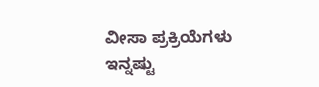ವೀಸಾ ಪ್ರಕ್ರಿಯೆಗಳು ಇನ್ನಷ್ಟು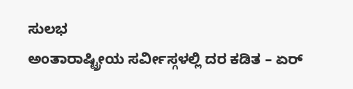ಸುಲಭ
ಅಂತಾರಾಷ್ಟ್ರೀಯ ಸರ್ವೀಸ್ಗಳಲ್ಲಿ ದರ ಕಡಿತ – ಏರ್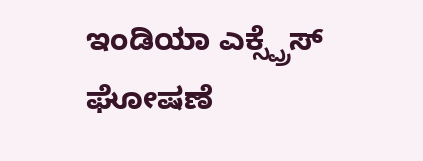ಇಂಡಿಯಾ ಎಕ್ಸ್ಪ್ರೆಸ್ ಘೋಷಣೆ